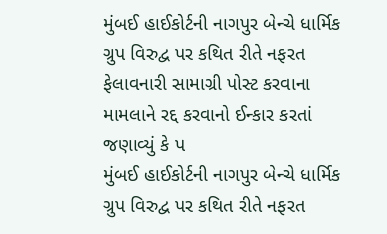મુંબઈ હાઈકોર્ટની નાગપુર બેન્ચે ધાર્મિક ગ્રુપ વિરુદ્વ પર કથિત રીતે નફરત ફેલાવનારી સામાગ્રી પોસ્ટ કરવાના મામલાને રદ્દ કરવાનો ઈન્કાર કરતાં જણાવ્યું કે પ
મુંબઈ હાઈકોર્ટની નાગપુર બેન્ચે ધાર્મિક ગ્રુપ વિરુદ્વ પર કથિત રીતે નફરત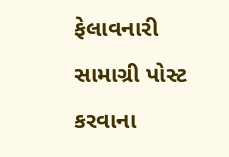ફેલાવનારી સામાગ્રી પોસ્ટ કરવાના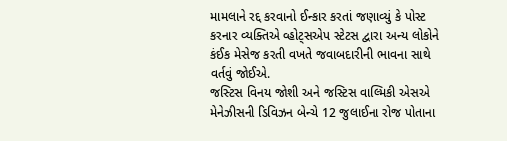મામલાને રદ્દ કરવાનો ઈન્કાર કરતાં જણાવ્યું કે પોસ્ટ કરનાર વ્યક્તિએ વ્હોટ્સએપ સ્ટેટસ દ્વારા અન્ય લોકોને કંઈક મેસેજ કરતી વખતે જવાબદારીની ભાવના સાથે વર્તવું જોઈએ.
જસ્ટિસ વિનય જોશી અને જસ્ટિસ વાલ્મિકી એસએ મેનેઝીસની ડિવિઝન બેન્ચે 12 જુલાઈના રોજ પોતાના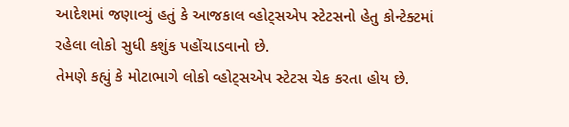આદેશમાં જણાવ્યું હતું કે આજકાલ વ્હોટ્સએપ સ્ટેટસનો હેતુ કોન્ટેક્ટમાં રહેલા લોકો સુધી કશુંક પહોંચાડવાનો છે.
તેમણે કહ્યું કે મોટાભાગે લોકો વ્હોટ્સએપ સ્ટેટસ ચેક કરતા હોય છે.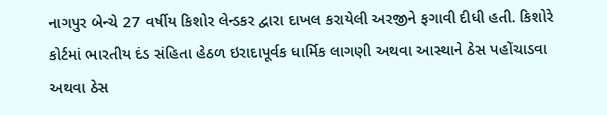નાગપુર બેન્ચે 27 વર્ષીય કિશોર લેન્ડકર દ્વારા દાખલ કરાયેલી અરજીને ફગાવી દીધી હતી. કિશોરે કોર્ટમાં ભારતીય દંડ સંહિતા હેઠળ ઇરાદાપૂર્વક ધાર્મિક લાગણી અથવા આસ્થાને ઠેસ પહોંચાડવા અથવા ઠેસ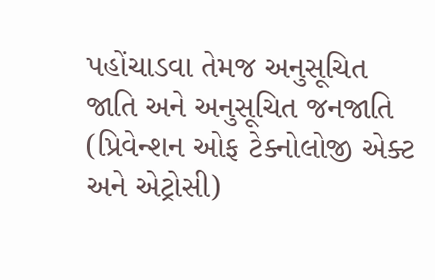પહોંચાડવા તેમજ અનુસૂચિત જાતિ અને અનુસૂચિત જનજાતિ (પ્રિવેન્શન ઓફ ટેક્નોલોજી એક્ટ અને એટ્રોસી)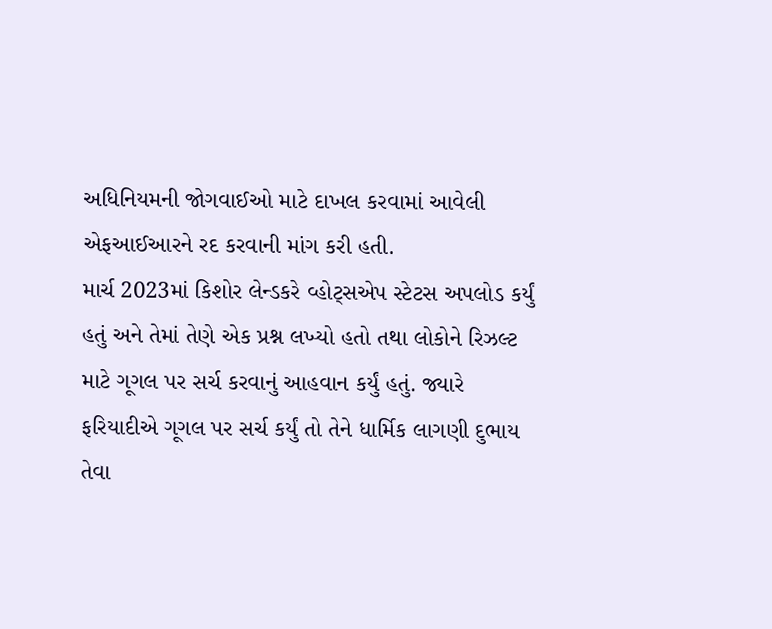અધિનિયમની જોગવાઈઓ માટે દાખલ કરવામાં આવેલી એફઆઈઆરને રદ કરવાની માંગ કરી હતી.
માર્ચ 2023માં કિશોર લેન્ડકરે વ્હોટ્સએપ સ્ટેટસ અપલોડ કર્યું હતું અને તેમાં તેણે એક પ્રશ્ન લખ્યો હતો તથા લોકોને રિઝલ્ટ માટે ગૂગલ પર સર્ચ કરવાનું આહવાન કર્યું હતું. જ્યારે ફરિયાદીએ ગૂગલ પર સર્ચ કર્યું તો તેને ધાર્મિક લાગણી દુભાય તેવા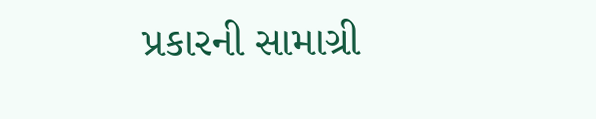પ્રકારની સામાગ્રી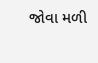જોવા મળી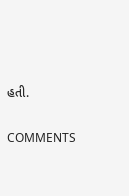હતી.


COMMENTS